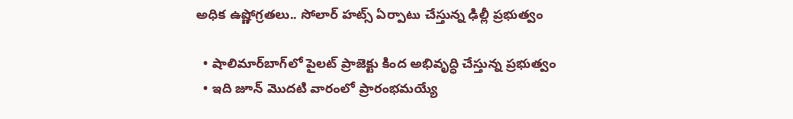అధిక ఉష్ణోగ్రతలు.. సోలార్ హట్స్ ఏర్పాటు చేస్తున్న ఢిల్లీ ప్రభుత్వం

  • షాలిమార్‌బాగ్‌లో పైలట్ ప్రాజెక్టు కింద అభివృద్ధి చేస్తున్న ప్రభుత్వం
  • ఇది జూన్ మొదటి వారంలో ప్రారంభమయ్యే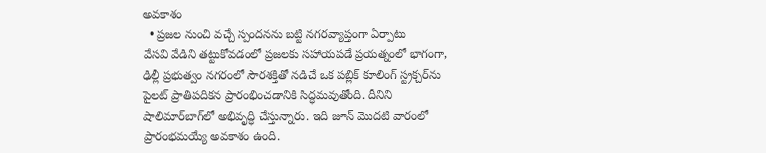అవకాశం
  • ప్రజల నుంచి వచ్చే స్పందనను బట్టి నగరవ్యాప్తంగా ఏర్పాటు
వేసవి వేడిని తట్టుకోవడంలో ప్రజలకు సహాయపడే ప్రయత్నంలో భాగంగా, ఢిల్లీ ప్రభుత్వం నగరంలో సౌరశక్తితో నడిచే ఒక పబ్లిక్ కూలింగ్ స్ట్రక్చర్‌ను పైలట్ ప్రాతిపదికన ప్రారంభించడానికి సిద్ధమవుతోంది. దీనిని షాలిమార్‌బాగ్‌లో అభివృద్ధి చేస్తున్నారు. ఇది జూన్ మొదటి వారంలో ప్రారంభమయ్యే అవకాశం ఉంది.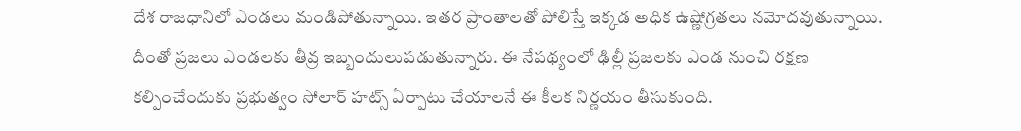దేశ రాజధానిలో ఎండలు మండిపోతున్నాయి. ఇతర ప్రాంతాలతో పోలిస్తే ఇక్కడ అధిక ఉష్ణోగ్రతలు నమోదవుతున్నాయి. దీంతో ప్రజలు ఎండలకు తీవ్ర ఇబ్బందులుపడుతున్నారు. ఈ నేపథ్యంలో ఢిల్లీ ప్రజలకు ఎండ నుంచి రక్షణ కల్పించేందుకు ప్రభుత్వం సోలార్ హట్స్ ఏర్పాటు చేయాలనే ఈ కీలక నిర్ణయం తీసుకుంది.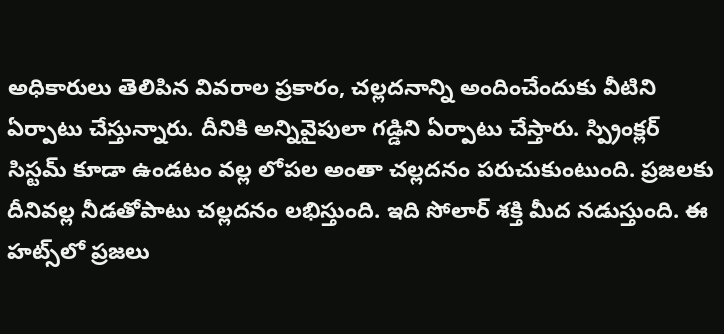అధికారులు తెలిపిన వివరాల ప్రకారం, చల్లదనాన్ని అందించేందుకు వీటిని ఏర్పాటు చేస్తున్నారు. దీనికి అన్నివైపులా గడ్డిని ఏర్పాటు చేస్తారు. స్ప్రింక్లర్ సిస్టమ్ కూడా ఉండటం వల్ల లోపల అంతా చల్లదనం పరుచుకుంటుంది. ప్రజలకు దీనివల్ల నీడతోపాటు చల్లదనం లభిస్తుంది. ఇది సోలార్ శక్తి మీద నడుస్తుంది. ఈ హట్స్‌లో ప్రజలు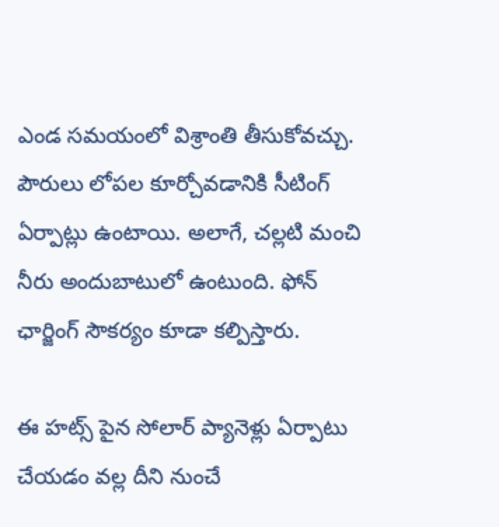ఎండ సమయంలో విశ్రాంతి తీసుకోవచ్చు. పౌరులు లోపల కూర్చోవడానికి సీటింగ్ ఏర్పాట్లు ఉంటాయి. అలాగే, చల్లటి మంచి నీరు అందుబాటులో ఉంటుంది. ఫోన్ ఛార్జింగ్ సౌకర్యం కూడా కల్పిస్తారు.

ఈ హట్స్ పైన సోలార్ ప్యానెళ్లు ఏర్పాటు చేయడం వల్ల దీని నుంచే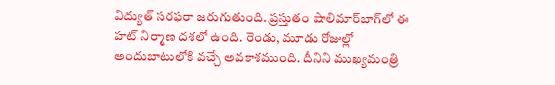విద్యుత్ సరఫరా జరుగుతుంది. ప్రస్తుతం షాలిమార్‌బాగ్‌లో ఈ హట్ నిర్మాణ దశలో ఉంది. రెండు, మూడు రోజుల్లో అందుబాటులోకి వచ్చే అవకాశముంది. దీనిని ముఖ్యమంత్రి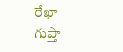రేఖా గుప్తా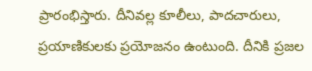ప్రారంభిస్తారు. దీనివల్ల కూలీలు, పాదచారులు, ప్రయాణికులకు ప్రయోజనం ఉంటుంది. దీనికి ప్రజల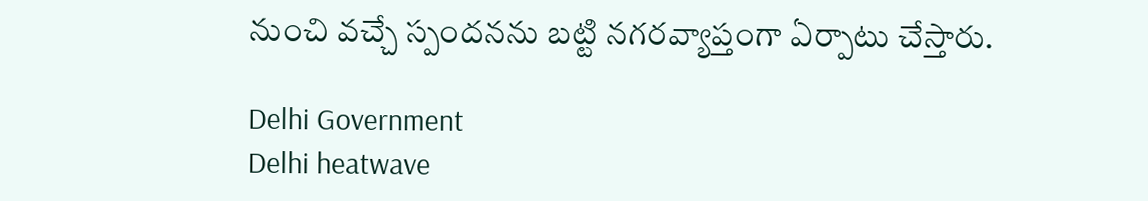నుంచి వచ్చే స్పందనను బట్టి నగరవ్యాప్తంగా ఏర్పాటు చేస్తారు.

Delhi Government
Delhi heatwave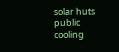solar huts
public cooling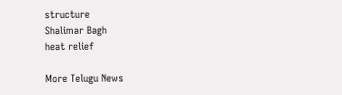structure
Shalimar Bagh
heat relief

More Telugu News